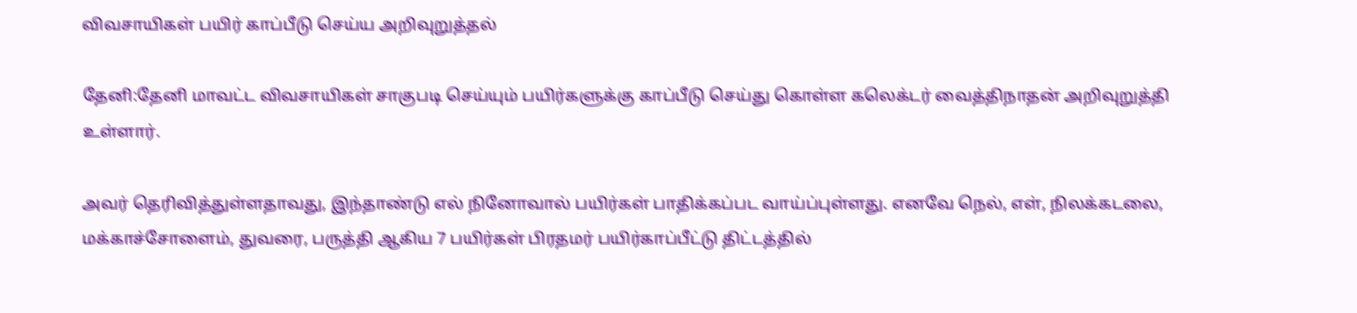விவசாயிகள் பயிர் காப்பீடு செய்ய அறிவுறுத்தல்

தேனி:தேனி மாவட்ட விவசாயிகள் சாகுபடி செய்யும் பயிர்களுக்கு காப்பீடு செய்து கொள்ள கலெக்டர் வைத்திநாதன் அறிவுறுத்தி உள்ளார்.

அவர் தெரிவித்துள்ளதாவது, இந்தாண்டு எல் நினோவால் பயிர்கள் பாதிக்கப்பட வாய்ப்புள்ளது. எனவே நெல், எள், நிலக்கடலை, மக்காச்சோளைம், துவரை, பருத்தி ஆகிய 7 பயிர்கள் பிரதமர் பயிர்காப்பீட்டு திட்டத்தில்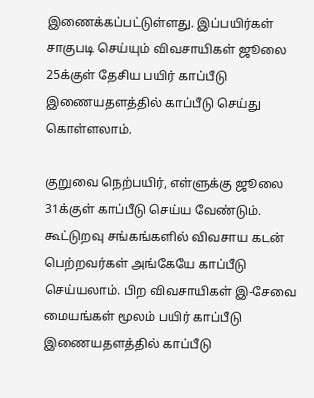இணைக்கப்பட்டுள்ளது. இப்பயிர்கள் சாகுபடி செய்யும் விவசாயிகள் ஜூலை 25க்குள் தேசிய பயிர் காப்பீடு இணையதளத்தில் காப்பீடு செய்து கொள்ளலாம்.

குறுவை நெற்பயிர், எள்ளுக்கு ஜூலை 31க்குள் காப்பீடு செய்ய வேண்டும். கூட்டுறவு சங்கங்களில் விவசாய கடன் பெற்றவர்கள் அங்கேயே காப்பீடு செய்யலாம். பிற விவசாயிகள் இ-சேவை மையங்கள் மூலம் பயிர் காப்பீடு இணையதளத்தில் காப்பீடு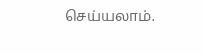செய்யலாம்.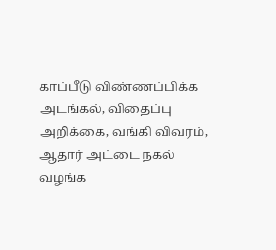காப்பீடு விண்ணப்பிக்க அடங்கல், விதைப்பு அறிக்கை, வங்கி விவரம், ஆதார் அட்டை நகல் வழங்க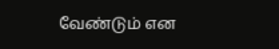வேண்டும் என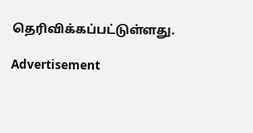தெரிவிக்கப்பட்டுள்ளது.

Advertisement